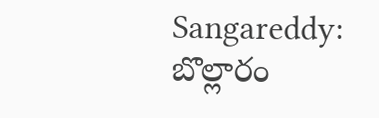Sangareddy: బొల్లారం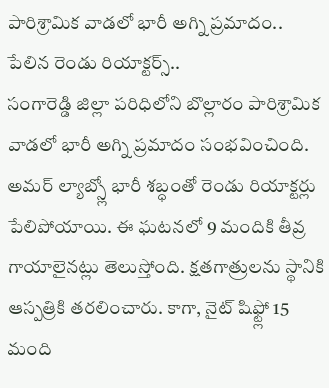పారిశ్రామిక వాడలో భారీ అగ్ని ప్రమాదం.. పేలిన రెండు రియాక్టర్స్..
సంగారెడ్డి జిల్లా పరిధిలోని బొల్లారం పారిశ్రామిక వాడలో భారీ అగ్ని ప్రమాదం సంభవించింది. అమర్ ల్యాబ్స్లో భారీ శబ్ధంతో రెండు రియాక్టర్లు పేలిపోయాయి. ఈ ఘటనలో 9 మందికి తీవ్ర గాయాలైనట్లు తెలుస్తోంది. క్షతగాత్రులను స్థానికి ఆస్పత్రికి తరలించారు. కాగా, నైట్ షిఫ్ట్లో 15 మంది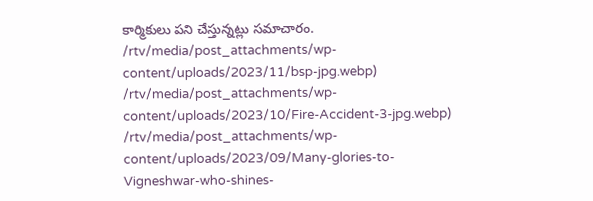కార్మికులు పని చేస్తున్నట్లు సమాచారం.
/rtv/media/post_attachments/wp-content/uploads/2023/11/bsp-jpg.webp)
/rtv/media/post_attachments/wp-content/uploads/2023/10/Fire-Accident-3-jpg.webp)
/rtv/media/post_attachments/wp-content/uploads/2023/09/Many-glories-to-Vigneshwar-who-shines-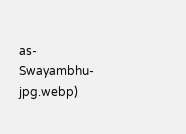as-Swayambhu-jpg.webp)